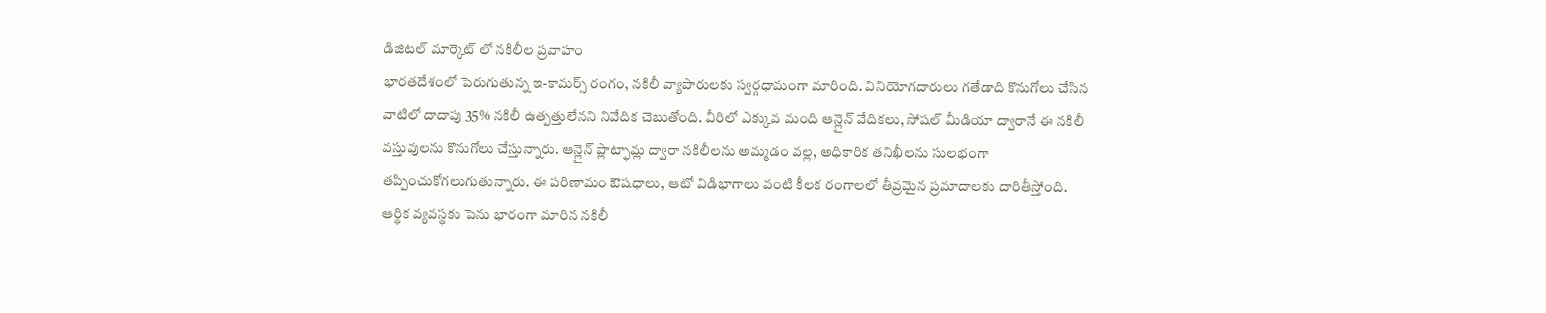డిజిటల్ మార్కెట్ లో నకిలీల ప్రవాహం
భారతదేశంలో పెరుగుతున్న ఇ-కామర్స్ రంగం, నకిలీ వ్యాపారులకు స్వర్గధామంగా మారింది. వినియోగదారులు గతేడాది కొనుగోలు చేసిన వాటిలో దాదాపు 35% నకిలీ ఉత్పత్తులేనని నివేదిక చెబుతోంది. వీరిలో ఎక్కువ మంది ఆన్లైన్ వేదికలు, సోషల్ మీడియా ద్వారానే ఈ నకిలీ వస్తువులను కొనుగోలు చేస్తున్నారు. ఆన్లైన్ ప్లాట్ఫామ్ల ద్వారా నకిలీలను అమ్మడం వల్ల, అధికారిక తనిఖీలను సులభంగా తప్పించుకోగలుగుతున్నారు. ఈ పరిణామం ఔషధాలు, ఆటో విడిభాగాలు వంటి కీలక రంగాలలో తీవ్రమైన ప్రమాదాలకు దారితీస్తోంది.
ఆర్థిక వ్యవస్థకు పెను భారంగా మారిన నకిలీ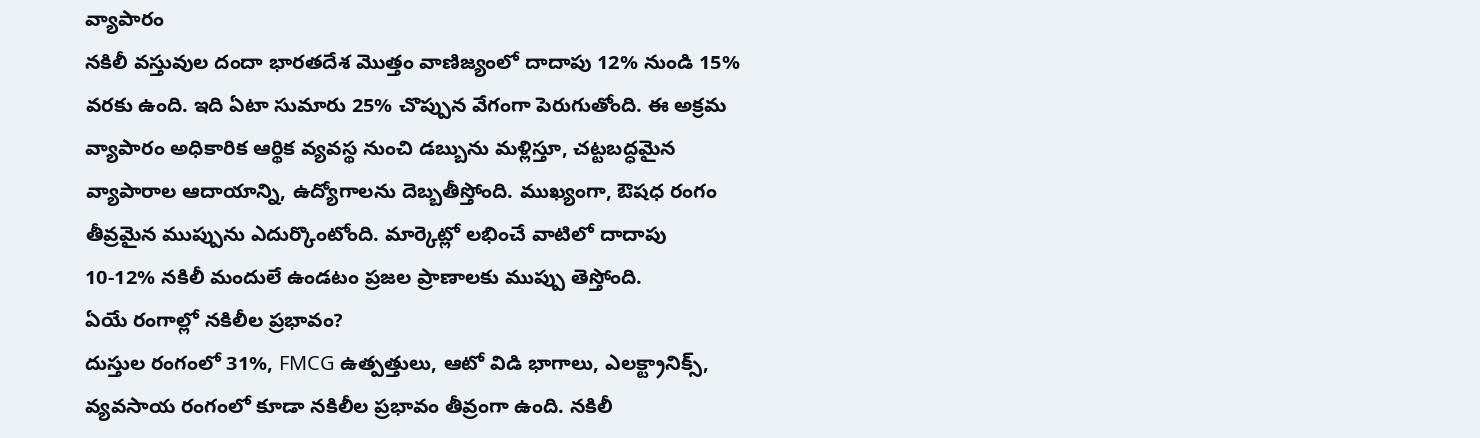వ్యాపారం
నకిలీ వస్తువుల దందా భారతదేశ మొత్తం వాణిజ్యంలో దాదాపు 12% నుండి 15% వరకు ఉంది. ఇది ఏటా సుమారు 25% చొప్పున వేగంగా పెరుగుతోంది. ఈ అక్రమ వ్యాపారం అధికారిక ఆర్థిక వ్యవస్థ నుంచి డబ్బును మళ్లిస్తూ, చట్టబద్ధమైన వ్యాపారాల ఆదాయాన్ని, ఉద్యోగాలను దెబ్బతీస్తోంది. ముఖ్యంగా, ఔషధ రంగం తీవ్రమైన ముప్పును ఎదుర్కొంటోంది. మార్కెట్లో లభించే వాటిలో దాదాపు 10-12% నకిలీ మందులే ఉండటం ప్రజల ప్రాణాలకు ముప్పు తెస్తోంది.
ఏయే రంగాల్లో నకిలీల ప్రభావం?
దుస్తుల రంగంలో 31%, FMCG ఉత్పత్తులు, ఆటో విడి భాగాలు, ఎలక్ట్రానిక్స్, వ్యవసాయ రంగంలో కూడా నకిలీల ప్రభావం తీవ్రంగా ఉంది. నకిలీ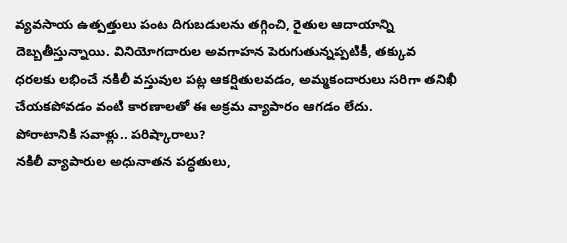వ్యవసాయ ఉత్పత్తులు పంట దిగుబడులను తగ్గించి, రైతుల ఆదాయాన్ని దెబ్బతీస్తున్నాయి. వినియోగదారుల అవగాహన పెరుగుతున్నప్పటికీ, తక్కువ ధరలకు లభించే నకిలీ వస్తువుల పట్ల ఆకర్షితులవడం, అమ్మకందారులు సరిగా తనిఖీ చేయకపోవడం వంటి కారణాలతో ఈ అక్రమ వ్యాపారం ఆగడం లేదు.
పోరాటానికి సవాళ్లు.. పరిష్కారాలు?
నకిలీ వ్యాపారుల అధునాతన పద్ధతులు,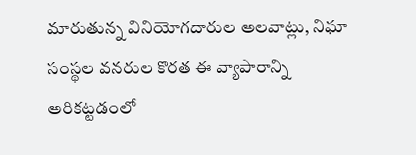మారుతున్న వినియోగదారుల అలవాట్లు, నిఘా సంస్థల వనరుల కొరత ఈ వ్యాపారాన్ని అరికట్టడంలో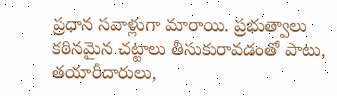ప్రధాన సవాళ్లుగా మారాయి. ప్రభుత్వాలు కఠినమైన చట్టాలు తీసుకురావడంతో పాటు, తయారీదారులు,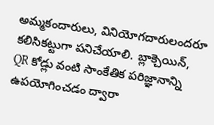అమ్మకందారులు, వినియోగదారులందరూ కలిసికట్టుగా పనిచేయాలి. బ్లాక్చెయిన్, QR కోడ్లు వంటి సాంకేతిక పరిజ్ఞానాన్ని ఉపయోగించడం ద్వారా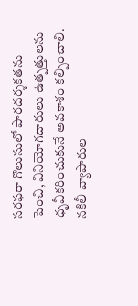సరఫరా గొలుసులో పారదర్శకతను పెంచి, వినియోగదారులు ఉత్పత్తులను ధృవీకరించుకునే అవకాశం కల్పించాలి. నకిలీ వ్యాపారుల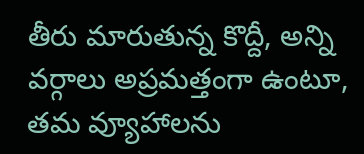తీరు మారుతున్న కొద్దీ, అన్ని వర్గాలు అప్రమత్తంగా ఉంటూ, తమ వ్యూహాలను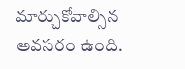మార్చుకోవాల్సిన అవసరం ఉంది.